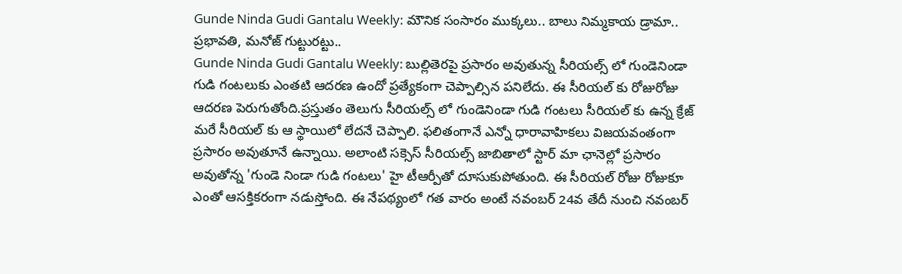Gunde Ninda Gudi Gantalu Weekly: మౌనిక సంసారం ముక్కలు.. బాలు నిమ్మకాయ డ్రామా.. ప్రభావతి, మనోజ్ గుట్టురట్టు..
Gunde Ninda Gudi Gantalu Weekly: బుల్లితెరపై ప్రసారం అవుతున్న సీరియల్స్ లో గుండెనిండా గుడి గంటలుకు ఎంతటి ఆదరణ ఉందో ప్రత్యేకంగా చెప్పాల్సిన పనిలేదు. ఈ సీరియల్ కు రోజురోజు ఆదరణ పెరుగుతోంది.ప్రస్తుతం తెలుగు సీరియల్స్ లో గుండెనిండా గుడి గంటలు సీరియల్ కు ఉన్న క్రేజ్ మరే సీరియల్ కు ఆ స్థాయిలో లేదనే చెప్పాలి. ఫలితంగానే ఎన్నో ధారావాహికలు విజయవంతంగా ప్రసారం అవుతూనే ఉన్నాయి. అలాంటి సక్సెస్ సీరియల్స్ జాబితాలో స్టార్ మా ఛానెల్లో ప్రసారం అవుతోన్న 'గుండె నిండా గుడి గంటలు' హై టీఆర్పీతో దూసుకుపోతుంది. ఈ సీరియల్ రోజు రోజుకూ ఎంతో ఆసక్తికరంగా నడుస్తోంది. ఈ నేపథ్యంలో గత వారం అంటే నవంబర్ 24వ తేదీ నుంచి నవంబర్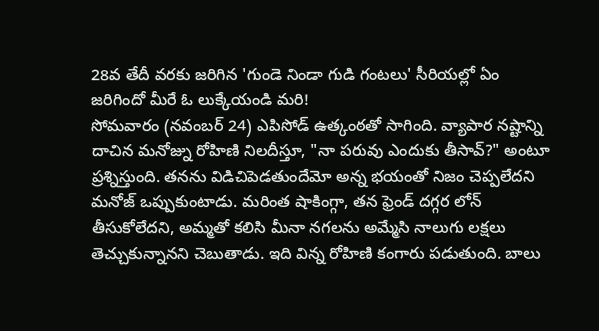28వ తేదీ వరకు జరిగిన 'గుండె నిండా గుడి గంటలు' సీరియల్లో ఏం జరిగిందో మీరే ఓ లుక్కేయండి మరి!
సోమవారం (నవంబర్ 24) ఎపిసోడ్ ఉత్కంఠతో సాగింది. వ్యాపార నష్టాన్ని దాచిన మనోజ్ను రోహిణి నిలదీస్తూ, "నా పరువు ఎందుకు తీసావ్?" అంటూ ప్రశ్నిస్తుంది. తనను విడిచిపెడతుందేమో అన్న భయంతో నిజం చెప్పలేదని మనోజ్ ఒప్పుకుంటాడు. మరింత షాకింగ్గా, తన ఫ్రెండ్ దగ్గర లోన్ తీసుకోలేదని, అమ్మతో కలిసి మీనా నగలను అమ్మేసి నాలుగు లక్షలు తెచ్చుకున్నానని చెబుతాడు. ఇది విన్న రోహిణి కంగారు పడుతుంది. బాలు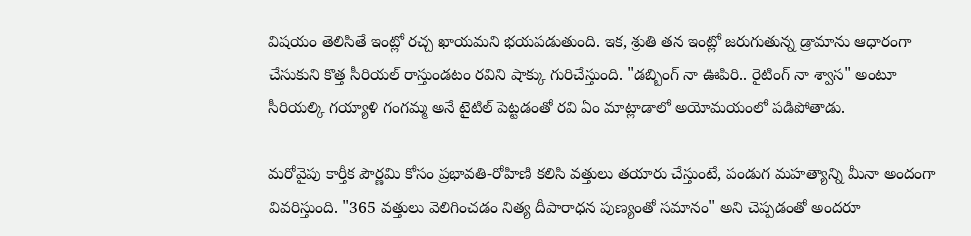విషయం తెలిసితే ఇంట్లో రచ్చ ఖాయమని భయపడుతుంది. ఇక, శ్రుతి తన ఇంట్లో జరుగుతున్న డ్రామాను ఆధారంగా చేసుకుని కొత్త సీరియల్ రాస్తుండటం రవిని షాక్కు గురిచేస్తుంది. "డబ్బింగ్ నా ఊపిరి.. రైటింగ్ నా శ్వాస" అంటూ సీరియల్కి గయ్యాళి గంగమ్మ అనే టైటిల్ పెట్టడంతో రవి ఏం మాట్లాడాలో అయోమయంలో పడిపోతాడు.

మరోవైపు కార్తీక పౌర్ణమి కోసం ప్రభావతి-రోహిణి కలిసి వత్తులు తయారు చేస్తుంటే, పండుగ మహత్యాన్ని మీనా అందంగా వివరిస్తుంది. "365 వత్తులు వెలిగించడం నిత్య దీపారాధన పుణ్యంతో సమానం" అని చెప్పడంతో అందరూ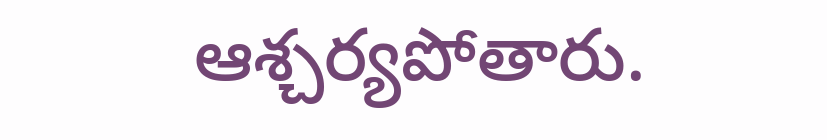ఆశ్చర్యపోతారు.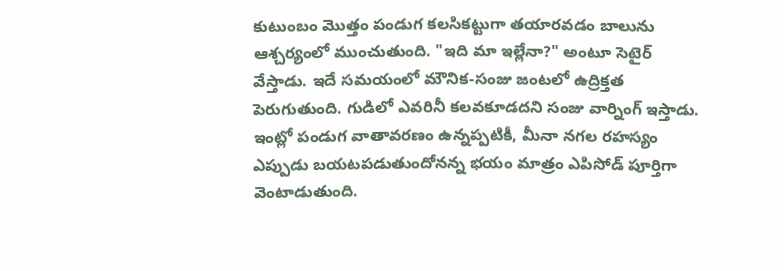కుటుంబం మొత్తం పండుగ కలసికట్టుగా తయారవడం బాలును ఆశ్చర్యంలో ముంచుతుంది. "ఇది మా ఇల్లేనా?" అంటూ సెటైర్ వేస్తాడు. ఇదే సమయంలో మౌనిక-సంజు జంటలో ఉద్రిక్తత పెరుగుతుంది. గుడిలో ఎవరినీ కలవకూడదని సంజు వార్నింగ్ ఇస్తాడు. ఇంట్లో పండుగ వాతావరణం ఉన్నప్పటికీ, మీనా నగల రహస్యం ఎప్పుడు బయటపడుతుందోనన్న భయం మాత్రం ఎపిసోడ్ పూర్తిగా వెంటాడుతుంది.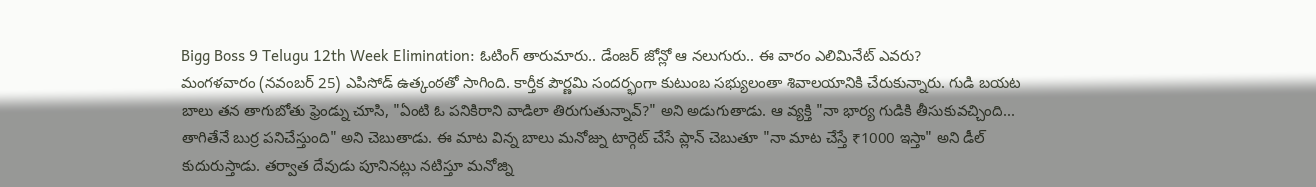Bigg Boss 9 Telugu 12th Week Elimination: ఓటింగ్ తారుమారు.. డేంజర్ జోన్లో ఆ నలుగురు.. ఈ వారం ఎలిమినేట్ ఎవరు?
మంగళవారం (నవంబర్ 25) ఎపిసోడ్ ఉత్కంఠతో సాగింది. కార్తీక పౌర్ణమి సందర్భంగా కుటుంబ సభ్యులంతా శివాలయానికి చేరుకున్నారు. గుడి బయట బాలు తన తాగుబోతు ఫ్రెండ్ను చూసి, "ఏంటి ఓ పనికిరాని వాడిలా తిరుగుతున్నావ్?" అని అడుగుతాడు. ఆ వ్యక్తి "నా భార్య గుడికి తీసుకువచ్చింది... తాగితేనే బుర్ర పనిచేస్తుంది" అని చెబుతాడు. ఈ మాట విన్న బాలు మనోజ్ను టార్గెట్ చేసే ప్లాన్ చెబుతూ "నా మాట చేస్తే ₹1000 ఇస్తా" అని డీల్ కుదురుస్తాడు. తర్వాత దేవుడు పూనినట్లు నటిస్తూ మనోజ్ని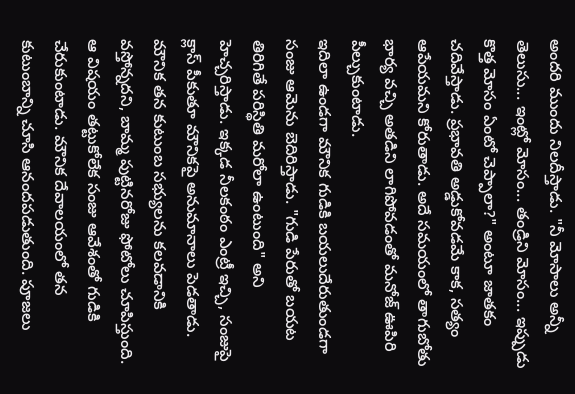అందరి ముందు నిలదీస్తాడు. "నీ మోసాలు అన్నీ తెలుసు... ఇంట్లో మోసం... తండ్రిని మోసం... ఇప్పుడు కొత్త మోసం ఏంటో చెప్పాలా?" అంటూ జాతకం చదివేస్తాడు. ప్రభావతి అడ్డుకోవడమే కాక, సత్యం ఆపేయమని కోరుతాడు. అదే సమయంలో తాగుబోతు భార్య వచ్చి అతడిని లాగిపోవడంతో మనోజ్ ఊపిరి పీల్చుకుంటాడు.
ఇదిలా ఉండగా మౌనిక గుడికి బయలుదేరుతుండగా సంజు ఆమెను బెదిరిస్తాడు. "గుడి పేరుతో బయట తిరిగితే పరిస్థితి మరోలా ఉంటుంది" అని హెచ్చరిస్తాడు. ఇక్కడ నీలకంఠం ఎంట్రీ ఇచ్చి, సంజుపై క్లాస్ పీకుతూ మౌనికపై అనుమానాలు పెడతాడు. మౌనిక తన కుటుంబ సభ్యులను కలవడానికి వస్తోన్నదని, బామ్మ పుట్టినరోజు ఫోటోలు చూపిస్తుంది. ఆ విషయం తట్టుకోలేక సంజు ఆవేశంతో గుడికి చేరుకుంటాడు. మౌనిక దేవాలయంలో తన కుటుంబాన్ని చూసి ఆనందపడుతుంది. పూజలు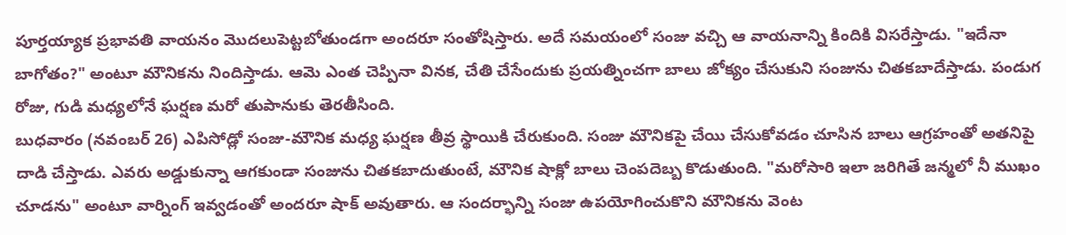పూర్తయ్యాక ప్రభావతి వాయనం మొదలుపెట్టబోతుండగా అందరూ సంతోషిస్తారు. అదే సమయంలో సంజు వచ్చి ఆ వాయనాన్ని కిందికి విసరేస్తాడు. "ఇదేనా బాగోతం?" అంటూ మౌనికను నిందిస్తాడు. ఆమె ఎంత చెప్పినా వినక, చేతి చేసేందుకు ప్రయత్నించగా బాలు జోక్యం చేసుకుని సంజును చితకబాదేస్తాడు. పండుగ రోజు, గుడి మధ్యలోనే ఘర్షణ మరో తుపానుకు తెరతీసింది.
బుధవారం (నవంబర్ 26) ఎపిసోడ్లో సంజు-మౌనిక మధ్య ఘర్షణ తీవ్ర స్థాయికి చేరుకుంది. సంజు మౌనికపై చేయి చేసుకోవడం చూసిన బాలు ఆగ్రహంతో అతనిపై దాడి చేస్తాడు. ఎవరు అడ్డుకున్నా ఆగకుండా సంజును చితకబాదుతుంటే, మౌనిక షాక్లో బాలు చెంపదెబ్బ కొడుతుంది. "మరోసారి ఇలా జరిగితే జన్మలో నీ ముఖం చూడను" అంటూ వార్నింగ్ ఇవ్వడంతో అందరూ షాక్ అవుతారు. ఆ సందర్భాన్ని సంజు ఉపయోగించుకొని మౌనికను వెంట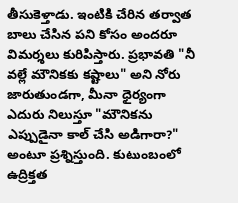తీసుకెళ్తాడు. ఇంటికి చేరిన తర్వాత బాలు చేసిన పని కోసం అందరూ విమర్శలు కురిపిస్తారు. ప్రభావతి "నీ వల్లే మౌనికకు కష్టాలు" అని నోరు జారుతుండగా, మీనా ధైర్యంగా ఎదురు నిలుస్తూ "మౌనికను ఎప్పుడైనా కాల్ చేసి అడిగారా?" అంటూ ప్రశ్నిస్తుంది. కుటుంబంలో ఉద్రిక్తత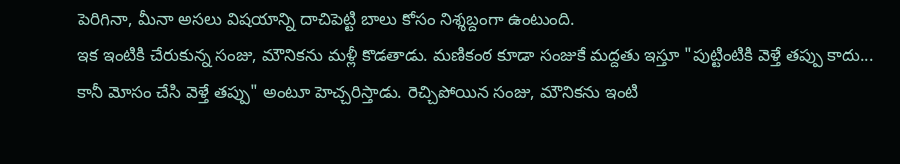పెరిగినా, మీనా అసలు విషయాన్ని దాచిపెట్టి బాలు కోసం నిశ్శబ్దంగా ఉంటుంది.
ఇక ఇంటికి చేరుకున్న సంజు, మౌనికను మళ్లీ కొడతాడు. మణికంఠ కూడా సంజుకే మద్దతు ఇస్తూ "పుట్టింటికి వెళ్తే తప్పు కాదు... కానీ మోసం చేసి వెళ్తే తప్పు" అంటూ హెచ్చరిస్తాడు. రెచ్చిపోయిన సంజు, మౌనికను ఇంటి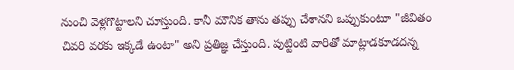నుంచి వెళ్లగొట్టాలని చూస్తుంది. కానీ మౌనిక తాను తప్పు చేశానని ఒప్పుకుంటూ "జీవితం చివరి వరకు ఇక్కడే ఉంటా" అని ప్రతిజ్ఞ చేస్తుంది. పుట్టింటి వారితో మాట్లాడకూడదన్న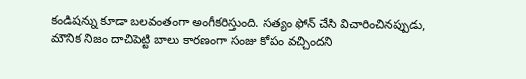కండిషన్ను కూడా బలవంతంగా అంగీకరిస్తుంది. సత్యం ఫోన్ చేసి విచారించినప్పుడు, మౌనిక నిజం దాచిపెట్టి బాలు కారణంగా సంజు కోపం వచ్చిందని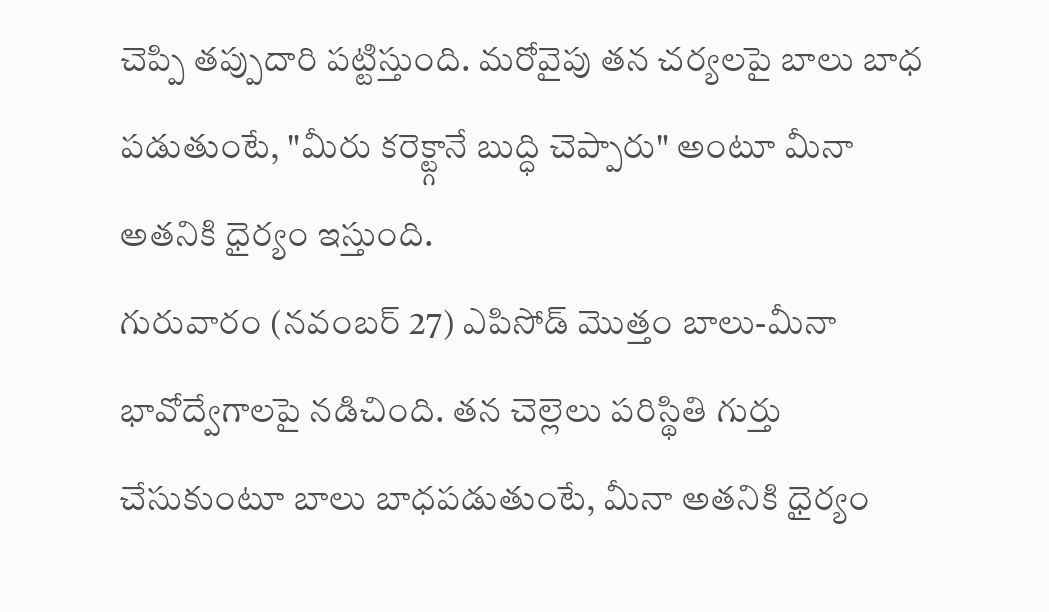చెప్పి తప్పుదారి పట్టిస్తుంది. మరోవైపు తన చర్యలపై బాలు బాధ పడుతుంటే, "మీరు కరెక్ట్గానే బుద్ధి చెప్పారు" అంటూ మీనా అతనికి ధైర్యం ఇస్తుంది.
గురువారం (నవంబర్ 27) ఎపిసోడ్ మొత్తం బాలు-మీనా భావోద్వేగాలపై నడిచింది. తన చెల్లెలు పరిస్థితి గుర్తు చేసుకుంటూ బాలు బాధపడుతుంటే, మీనా అతనికి ధైర్యం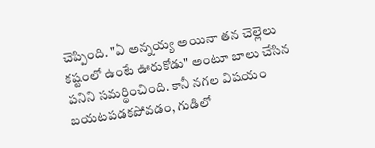చెప్పింది. "ఏ అన్నయ్య అయినా తన చెల్లెలు కష్టంలో ఉంటే ఊరుకోడు" అంటూ బాలు చేసిన పనిని సమర్థించింది. కానీ నగల విషయం బయటపడకపోవడం, గుడిలో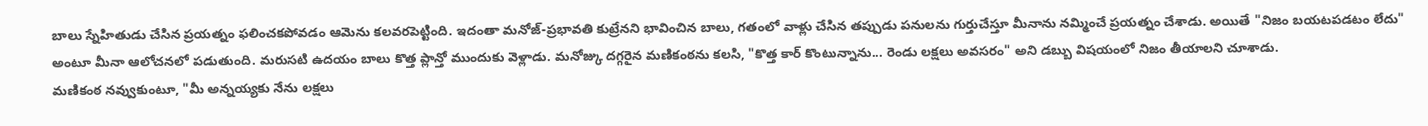బాలు స్నేహితుడు చేసిన ప్రయత్నం ఫలించకపోవడం ఆమెను కలవరపెట్టింది. ఇదంతా మనోజ్-ప్రభావతి కుట్రేనని భావించిన బాలు, గతంలో వాళ్లు చేసిన తప్పుడు పనులను గుర్తుచేస్తూ మీనాను నమ్మించే ప్రయత్నం చేశాడు. అయితే "నిజం బయటపడటం లేదు" అంటూ మీనా ఆలోచనలో పడుతుంది. మరుసటి ఉదయం బాలు కొత్త ప్లాన్తో ముందుకు వెళ్లాడు. మనోజ్కు దగ్గరైన మణికంఠను కలసి, "కొత్త కార్ కొంటున్నాను... రెండు లక్షలు అవసరం" అని డబ్బు విషయంలో నిజం తీయాలని చూశాడు.
మణికంఠ నవ్వుకుంటూ, "మీ అన్నయ్యకు నేను లక్షలు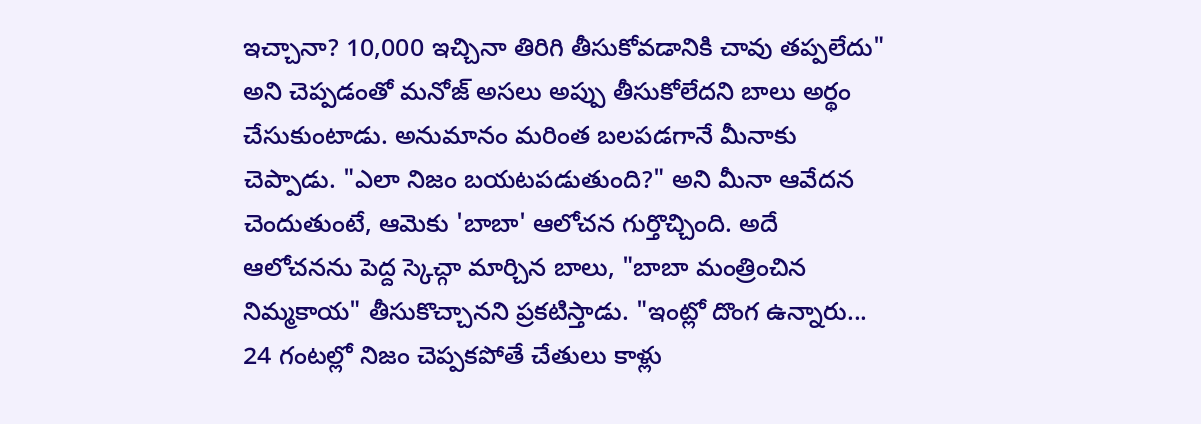ఇచ్చానా? 10,000 ఇచ్చినా తిరిగి తీసుకోవడానికి చావు తప్పలేదు" అని చెప్పడంతో మనోజ్ అసలు అప్పు తీసుకోలేదని బాలు అర్థం చేసుకుంటాడు. అనుమానం మరింత బలపడగానే మీనాకు చెప్పాడు. "ఎలా నిజం బయటపడుతుంది?" అని మీనా ఆవేదన చెందుతుంటే, ఆమెకు 'బాబా' ఆలోచన గుర్తొచ్చింది. అదే ఆలోచనను పెద్ద స్కెచ్గా మార్చిన బాలు, "బాబా మంత్రించిన నిమ్మకాయ" తీసుకొచ్చానని ప్రకటిస్తాడు. "ఇంట్లో దొంగ ఉన్నారు... 24 గంటల్లో నిజం చెప్పకపోతే చేతులు కాళ్లు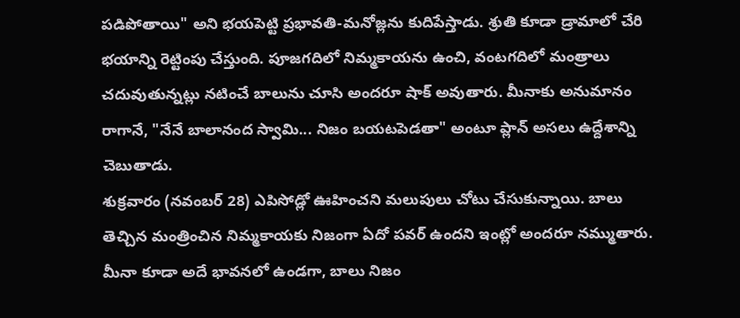పడిపోతాయి" అని భయపెట్టి ప్రభావతి-మనోజ్లను కుదిపేస్తాడు. శ్రుతి కూడా డ్రామాలో చేరి భయాన్ని రెట్టింపు చేస్తుంది. పూజగదిలో నిమ్మకాయను ఉంచి, వంటగదిలో మంత్రాలు చదువుతున్నట్లు నటించే బాలును చూసి అందరూ షాక్ అవుతారు. మీనాకు అనుమానం రాగానే, "నేనే బాలానంద స్వామి... నిజం బయటపెడతా" అంటూ ప్లాన్ అసలు ఉద్దేశాన్ని చెబుతాడు.
శుక్రవారం (నవంబర్ 28) ఎపిసోడ్లో ఊహించని మలుపులు చోటు చేసుకున్నాయి. బాలు తెచ్చిన మంత్రించిన నిమ్మకాయకు నిజంగా ఏదో పవర్ ఉందని ఇంట్లో అందరూ నమ్ముతారు. మీనా కూడా అదే భావనలో ఉండగా, బాలు నిజం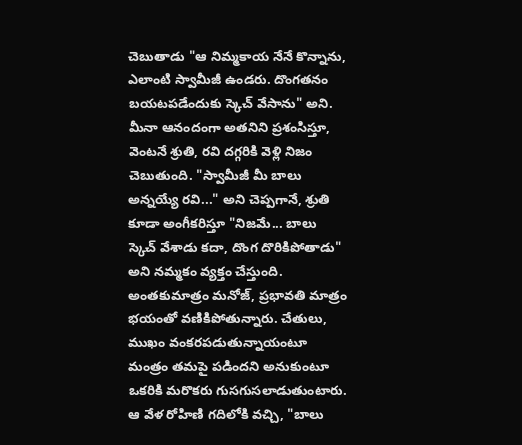చెబుతాడు "ఆ నిమ్మకాయ నేనే కొన్నాను, ఎలాంటి స్వామీజీ ఉండరు. దొంగతనం బయటపడేందుకు స్కెచ్ వేసాను" అని. మీనా ఆనందంగా అతనిని ప్రశంసిస్తూ, వెంటనే శ్రుతి, రవి దగ్గరికి వెళ్లి నిజం చెబుతుంది. "స్వామీజీ మీ బాలు అన్నయ్యే రవి..." అని చెప్పగానే, శ్రుతి కూడా అంగీకరిస్తూ "నిజమే... బాలు స్కెచ్ వేశాడు కదా, దొంగ దొరికిపోతాడు" అని నమ్మకం వ్యక్తం చేస్తుంది.
అంతకుమాత్రం మనోజ్, ప్రభావతి మాత్రం భయంతో వణికిపోతున్నారు. చేతులు, ముఖం వంకరపడుతున్నాయంటూ మంత్రం తమపై పడిందని అనుకుంటూ ఒకరికి మరొకరు గుసగుసలాడుతుంటారు. ఆ వేళ రోహిణి గదిలోకి వచ్చి, "బాలు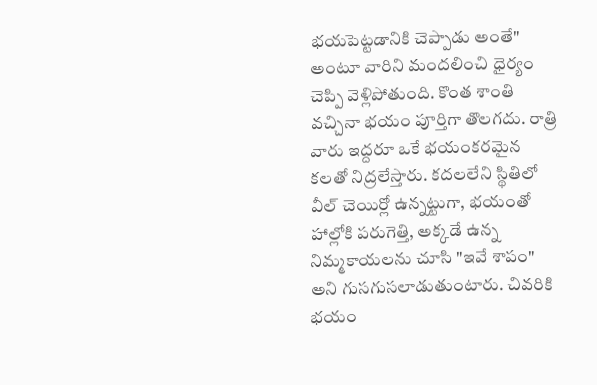భయపెట్టడానికి చెప్పాడు అంతే" అంటూ వారిని మందలించి ధైర్యం చెప్పి వెళ్లిపోతుంది. కొంత శాంతి వచ్చినా భయం పూర్తిగా తొలగదు. రాత్రి వారు ఇద్దరూ ఒకే భయంకరమైన కలతో నిద్రలేస్తారు. కదలలేని స్థితిలో వీల్ చెయిర్లో ఉన్నట్టుగా, భయంతో హాల్లోకి పరుగెత్తి, అక్కడే ఉన్న నిమ్మకాయలను చూసి "ఇవే శాపం" అని గుసగుసలాడుతుంటారు. చివరికి భయం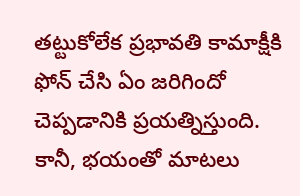తట్టుకోలేక ప్రభావతి కామాక్షీకి ఫోన్ చేసి ఏం జరిగిందో చెప్పడానికి ప్రయత్నిస్తుంది. కానీ, భయంతో మాటలు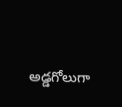అడ్డగోలుగా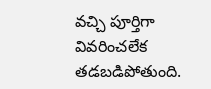వచ్చి పూర్తిగా వివరించలేక తడబడిపోతుంది.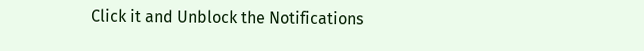Click it and Unblock the Notifications